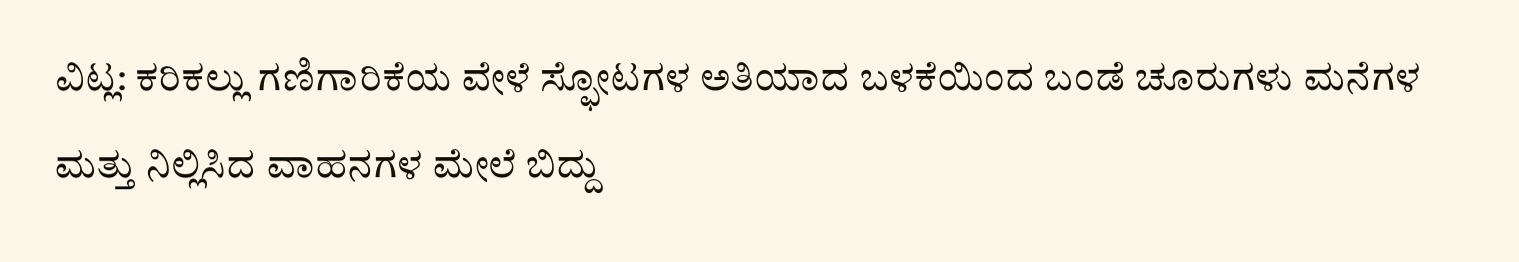ವಿಟ್ಲ: ಕರಿಕಲ್ಲು ಗಣಿಗಾರಿಕೆಯ ವೇಳೆ ಸ್ಫೋಟಗಳ ಅತಿಯಾದ ಬಳಕೆಯಿಂದ ಬಂಡೆ ಚೂರುಗಳು ಮನೆಗಳ ಮತ್ತು ನಿಲ್ಲಿಸಿದ ವಾಹನಗಳ ಮೇಲೆ ಬಿದ್ದು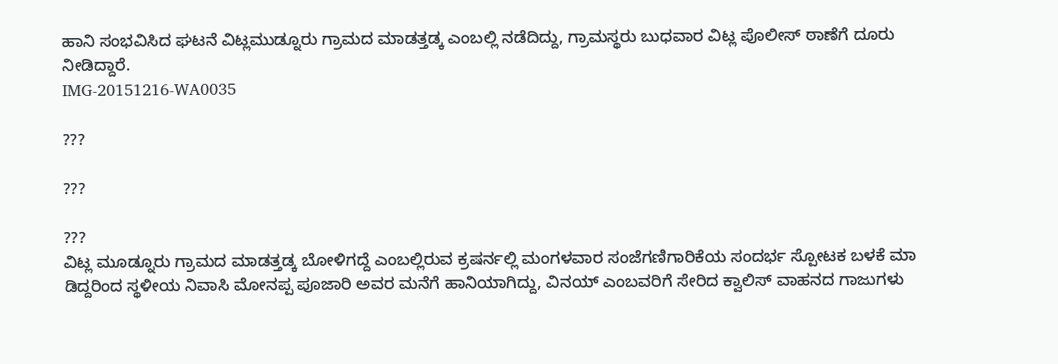ಹಾನಿ ಸಂಭವಿಸಿದ ಘಟನೆ ವಿಟ್ಲಮುಡ್ನೂರು ಗ್ರಾಮದ ಮಾಡತ್ತಡ್ಕ ಎಂಬಲ್ಲಿ ನಡೆದಿದ್ದು, ಗ್ರಾಮಸ್ಥರು ಬುಧವಾರ ವಿಟ್ಲ ಪೊಲೀಸ್ ಠಾಣೆಗೆ ದೂರು ನೀಡಿದ್ದಾರೆ.
IMG-20151216-WA0035

???

???

???
ವಿಟ್ಲ ಮೂಡ್ನೂರು ಗ್ರಾಮದ ಮಾಡತ್ತಡ್ಕ ಬೋಳಿಗದ್ದೆ ಎಂಬಲ್ಲಿರುವ ಕ್ರಷರ್ನಲ್ಲಿ ಮಂಗಳವಾರ ಸಂಜೆಗಣಿಗಾರಿಕೆಯ ಸಂದರ್ಭ ಸ್ಪೋಟಕ ಬಳಕೆ ಮಾ ಡಿದ್ದರಿಂದ ಸ್ಥಳೀಯ ನಿವಾಸಿ ಮೋನಪ್ಪ ಪೂಜಾರಿ ಅವರ ಮನೆಗೆ ಹಾನಿಯಾಗಿದ್ದು, ವಿನಯ್ ಎಂಬವರಿಗೆ ಸೇರಿದ ಕ್ವಾಲಿಸ್ ವಾಹನದ ಗಾಜುಗಳು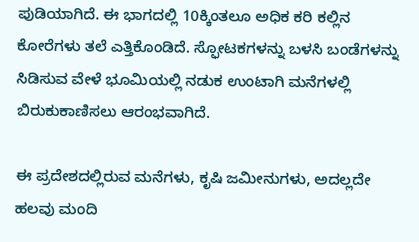ಪುಡಿಯಾಗಿದೆ. ಈ ಭಾಗದಲ್ಲಿ 10ಕ್ಕಿಂತಲೂ ಅಧಿಕ ಕರಿ ಕಲ್ಲಿನ ಕೋರೆಗಳು ತಲೆ ಎತ್ತಿಕೊಂಡಿದೆ. ಸ್ಫೋಟಕಗಳನ್ನು ಬಳಸಿ ಬಂಡೆಗಳನ್ನು ಸಿಡಿಸುವ ವೇಳೆ ಭೂಮಿಯಲ್ಲಿ ನಡುಕ ಉಂಟಾಗಿ ಮನೆಗಳಲ್ಲಿ ಬಿರುಕುಕಾಣಿಸಲು ಆರಂಭವಾಗಿದೆ.

ಈ ಪ್ರದೇಶದಲ್ಲಿರುವ ಮನೆಗಳು, ಕೃಷಿ ಜಮೀನುಗಳು, ಅದಲ್ಲದೇ ಹಲವು ಮಂದಿ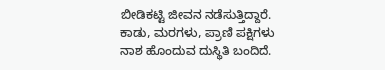ಬೀಡಿಕಟ್ಟಿ ಜೀವನ ನಡೆಸುತ್ತಿದ್ದಾರೆ. ಕಾಡು, ಮರಗಳು, ಪ್ರಾಣಿ ಪಕ್ಷಿಗಳು ನಾಶ ಹೊಂದುವ ದುಸ್ಥಿತಿ ಬಂದಿದೆ.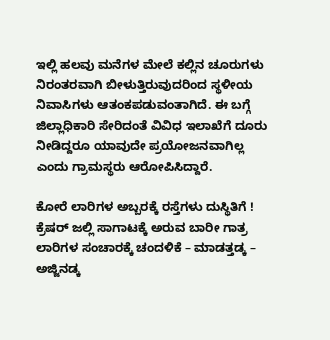ಇಲ್ಲಿ ಹಲವು ಮನೆಗಳ ಮೇಲೆ ಕಲ್ಲಿನ ಚೂರುಗಳು ನಿರಂತರವಾಗಿ ಬೀಳುತ್ತಿರುವುದರಿಂದ ಸ್ಥಳೀಯ ನಿವಾಸಿಗಳು ಆತಂಕಪಡುವಂತಾಗಿದೆ. ಈ ಬಗ್ಗೆ ಜಿಲ್ಲಾಧಿಕಾರಿ ಸೇರಿದಂತೆ ವಿವಿಧ ಇಲಾಖೆಗೆ ದೂರು ನೀಡಿದ್ದರೂ ಯಾವುದೇ ಪ್ರಯೋಜನವಾಗಿಲ್ಲ ಎಂದು ಗ್ರಾಮಸ್ಥರು ಆರೋಪಿಸಿದ್ದಾರೆ.

ಕೋರೆ ಲಾರಿಗಳ ಅಬ್ಬರಕ್ಕೆ ರಸ್ತೆಗಳು ದುಸ್ಥಿತಿಗೆ !
ಕ್ರೆಷರ್ ಜಲ್ಲಿ ಸಾಗಾಟಕ್ಕೆ ಅರುವ ಬಾರೀ ಗಾತ್ರ ಲಾರಿಗಳ ಸಂಚಾರಕ್ಕೆ ಚಂದಳಿಕೆ – ಮಾಡತ್ತಡ್ಕ – ಅಜ್ಜಿನಡ್ಕ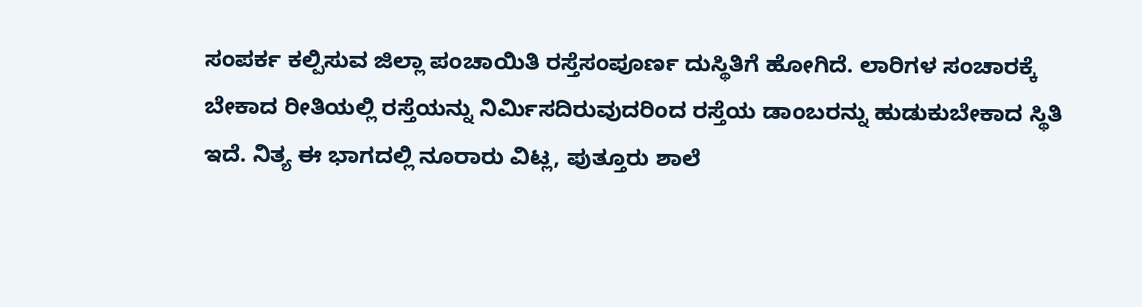ಸಂಪರ್ಕ ಕಲ್ಪಿಸುವ ಜಿಲ್ಲಾ ಪಂಚಾಯಿತಿ ರಸ್ತೆಸಂಪೂರ್ಣ ದುಸ್ಥಿತಿಗೆ ಹೋಗಿದೆ. ಲಾರಿಗಳ ಸಂಚಾರಕ್ಕೆ ಬೇಕಾದ ರೀತಿಯಲ್ಲಿ ರಸ್ತೆಯನ್ನು ನಿರ್ಮಿಸದಿರುವುದರಿಂದ ರಸ್ತೆಯ ಡಾಂಬರನ್ನು ಹುಡುಕುಬೇಕಾದ ಸ್ಥಿತಿ ಇದೆ. ನಿತ್ಯ ಈ ಭಾಗದಲ್ಲಿ ನೂರಾರು ವಿಟ್ಲ, ಪುತ್ತೂರು ಶಾಲೆ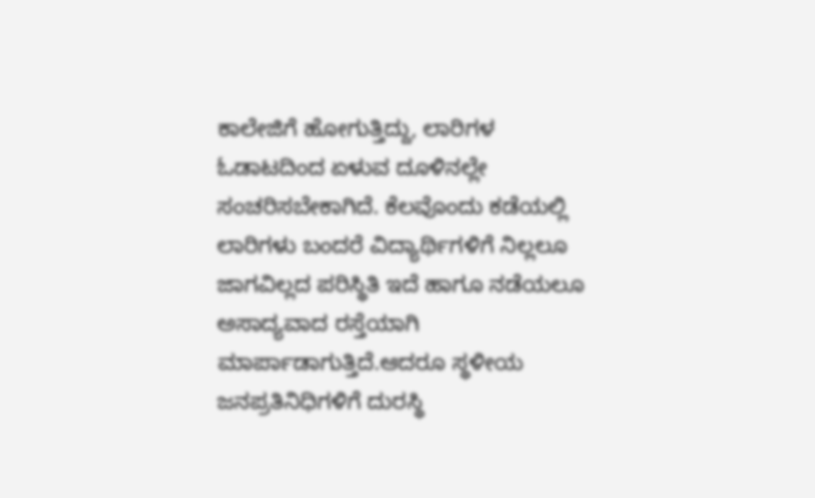ಕಾಲೇಜಿಗೆ ಹೋಗುತ್ತಿದ್ದು, ಲಾರಿಗಳ ಓಡಾಟದಿಂದ ಏಳುವ ದೂಳಿನಲ್ಲೇ ಸಂಚರಿಸಬೇಕಾಗಿದೆ. ಕೆಲವೊಂದು ಕಡೆಯಲ್ಲಿ ಲಾರಿಗಳು ಬಂದರೆ ವಿದ್ಯಾರ್ಥಿಗಳಿಗೆ ನಿಲ್ಲಲೂ ಜಾಗವಿಲ್ಲದ ಪರಿಸ್ಥಿತಿ ಇದೆ ಹಾಗೂ ನಡೆಯಲೂ ಅಸಾದ್ಯವಾದ ರಸ್ತೆಯಾಗಿ ಮಾರ್ಪಾಡಾಗುತ್ತಿದೆ.ಆದರೂ ಸ್ಥಳೀಯ ಜನಪ್ರತಿನಿಧಿಗಳಿಗೆ ದುರಸ್ಥಿ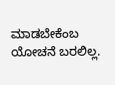ಮಾಡಬೇಕೆಂಬ ಯೋಚನೆ ಬರಲಿಲ್ಲ.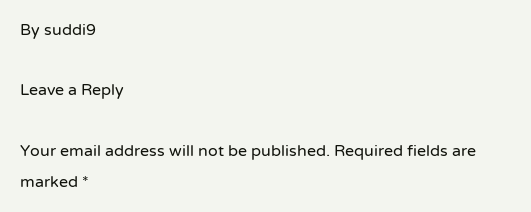By suddi9

Leave a Reply

Your email address will not be published. Required fields are marked *